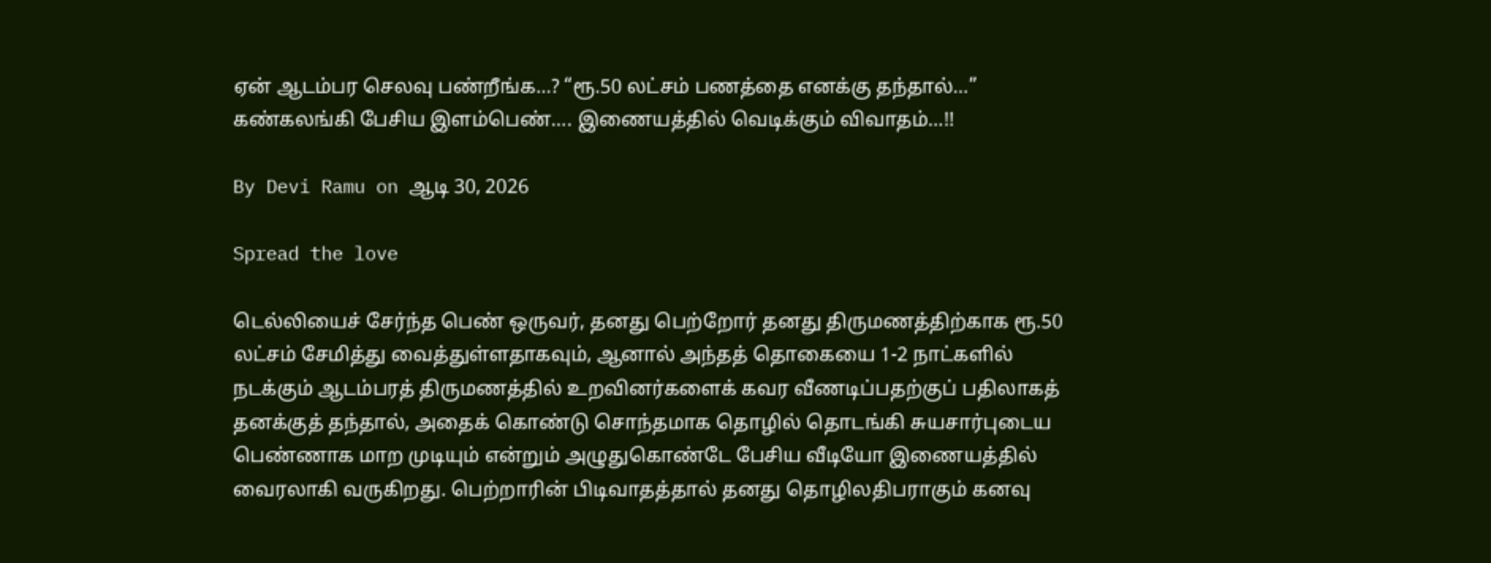ஏன் ஆடம்பர செலவு பண்றீங்க…? “ரூ.50 லட்சம் பணத்தை எனக்கு தந்தால்…” கண்கலங்கி பேசிய இளம்பெண்…. இணையத்தில் வெடிக்கும் விவாதம்…!!

By Devi Ramu on ஆடி 30, 2026

Spread the love

டெல்லியைச் சேர்ந்த பெண் ஒருவர், தனது பெற்றோர் தனது திருமணத்திற்காக ரூ.50 லட்சம் சேமித்து வைத்துள்ளதாகவும், ஆனால் அந்தத் தொகையை 1-2 நாட்களில் நடக்கும் ஆடம்பரத் திருமணத்தில் உறவினர்களைக் கவர வீணடிப்பதற்குப் பதிலாகத் தனக்குத் தந்தால், அதைக் கொண்டு சொந்தமாக தொழில் தொடங்கி சுயசார்புடைய பெண்ணாக மாற முடியும் என்றும் அழுதுகொண்டே பேசிய வீடியோ இணையத்தில் வைரலாகி வருகிறது. பெற்றாரின் பிடிவாதத்தால் தனது தொழிலதிபராகும் கனவு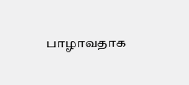பாழாவதாக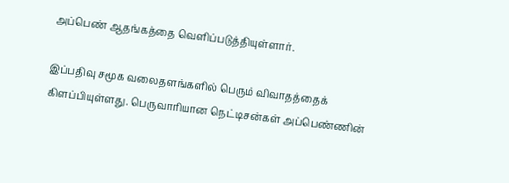அப்பெண் ஆதங்கத்தை வெளிப்படுத்தியுள்ளார்.

இப்பதிவு சமூக வலைதளங்களில் பெரும் விவாதத்தைக் கிளப்பியுள்ளது. பெருவாரியான நெட்டிசன்கள் அப்பெண்ணின்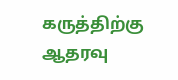கருத்திற்கு ஆதரவு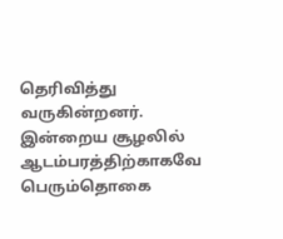தெரிவித்து வருகின்றனர். இன்றைய சூழலில் ஆடம்பரத்திற்காகவே பெரும்தொகை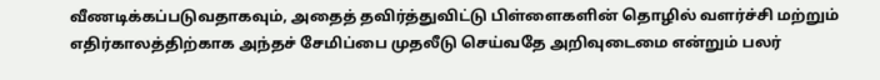வீணடிக்கப்படுவதாகவும், அதைத் தவிர்த்துவிட்டு பிள்ளைகளின் தொழில் வளர்ச்சி மற்றும் எதிர்காலத்திற்காக அந்தச் சேமிப்பை முதலீடு செய்வதே அறிவுடைமை என்றும் பலர்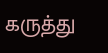கருத்து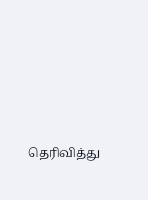தெரிவித்து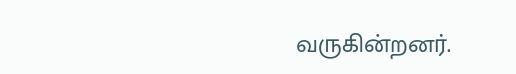வருகின்றனர்.